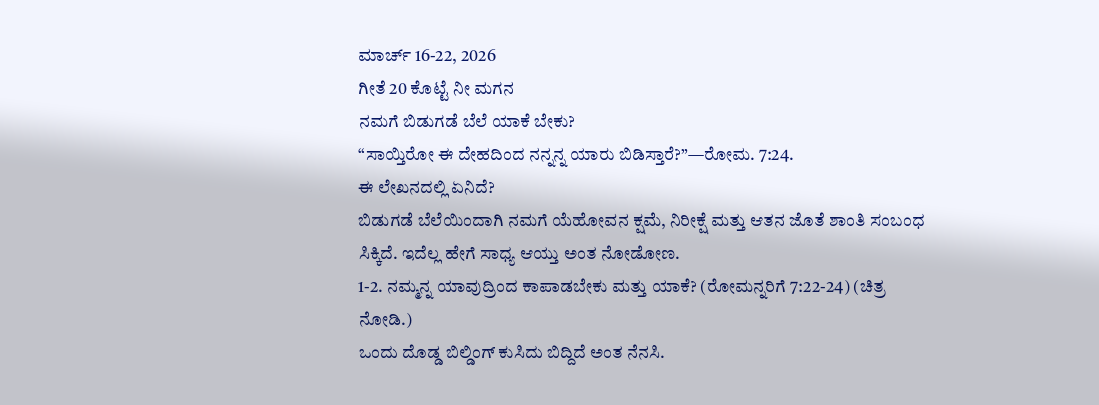ಮಾರ್ಚ್ 16-22, 2026
ಗೀತೆ 20 ಕೊಟ್ಟೆ ನೀ ಮಗನ
ನಮಗೆ ಬಿಡುಗಡೆ ಬೆಲೆ ಯಾಕೆ ಬೇಕು?
“ಸಾಯ್ತಿರೋ ಈ ದೇಹದಿಂದ ನನ್ನನ್ನ ಯಾರು ಬಿಡಿಸ್ತಾರೆ?”—ರೋಮ. 7:24.
ಈ ಲೇಖನದಲ್ಲಿ ಏನಿದೆ?
ಬಿಡುಗಡೆ ಬೆಲೆಯಿಂದಾಗಿ ನಮಗೆ ಯೆಹೋವನ ಕ್ಷಮೆ, ನಿರೀಕ್ಷೆ ಮತ್ತು ಆತನ ಜೊತೆ ಶಾಂತಿ ಸಂಬಂಧ ಸಿಕ್ಕಿದೆ. ಇದೆಲ್ಲ ಹೇಗೆ ಸಾಧ್ಯ ಆಯ್ತು ಅಂತ ನೋಡೋಣ.
1-2. ನಮ್ಮನ್ನ ಯಾವುದ್ರಿಂದ ಕಾಪಾಡಬೇಕು ಮತ್ತು ಯಾಕೆ? (ರೋಮನ್ನರಿಗೆ 7:22-24) (ಚಿತ್ರ ನೋಡಿ.)
ಒಂದು ದೊಡ್ಡ ಬಿಲ್ಡಿಂಗ್ ಕುಸಿದು ಬಿದ್ದಿದೆ ಅಂತ ನೆನಸಿ.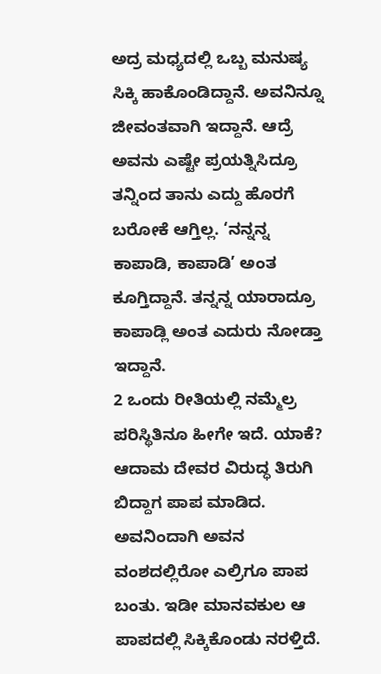ಅದ್ರ ಮಧ್ಯದಲ್ಲಿ ಒಬ್ಬ ಮನುಷ್ಯ ಸಿಕ್ಕಿ ಹಾಕೊಂಡಿದ್ದಾನೆ. ಅವನಿನ್ನೂ ಜೀವಂತವಾಗಿ ಇದ್ದಾನೆ. ಆದ್ರೆ ಅವನು ಎಷ್ಟೇ ಪ್ರಯತ್ನಿಸಿದ್ರೂ ತನ್ನಿಂದ ತಾನು ಎದ್ದು ಹೊರಗೆ ಬರೋಕೆ ಆಗ್ತಿಲ್ಲ. ‘ನನ್ನನ್ನ ಕಾಪಾಡಿ, ಕಾಪಾಡಿ’ ಅಂತ ಕೂಗ್ತಿದ್ದಾನೆ. ತನ್ನನ್ನ ಯಾರಾದ್ರೂ ಕಾಪಾಡ್ಲಿ ಅಂತ ಎದುರು ನೋಡ್ತಾ ಇದ್ದಾನೆ.
2 ಒಂದು ರೀತಿಯಲ್ಲಿ ನಮ್ಮೆಲ್ರ ಪರಿಸ್ಥಿತಿನೂ ಹೀಗೇ ಇದೆ. ಯಾಕೆ? ಆದಾಮ ದೇವರ ವಿರುದ್ಧ ತಿರುಗಿ ಬಿದ್ದಾಗ ಪಾಪ ಮಾಡಿದ. ಅವನಿಂದಾಗಿ ಅವನ ವಂಶದಲ್ಲಿರೋ ಎಲ್ರಿಗೂ ಪಾಪ ಬಂತು. ಇಡೀ ಮಾನವಕುಲ ಆ ಪಾಪದಲ್ಲಿ ಸಿಕ್ಕಿಕೊಂಡು ನರಳ್ತಿದೆ.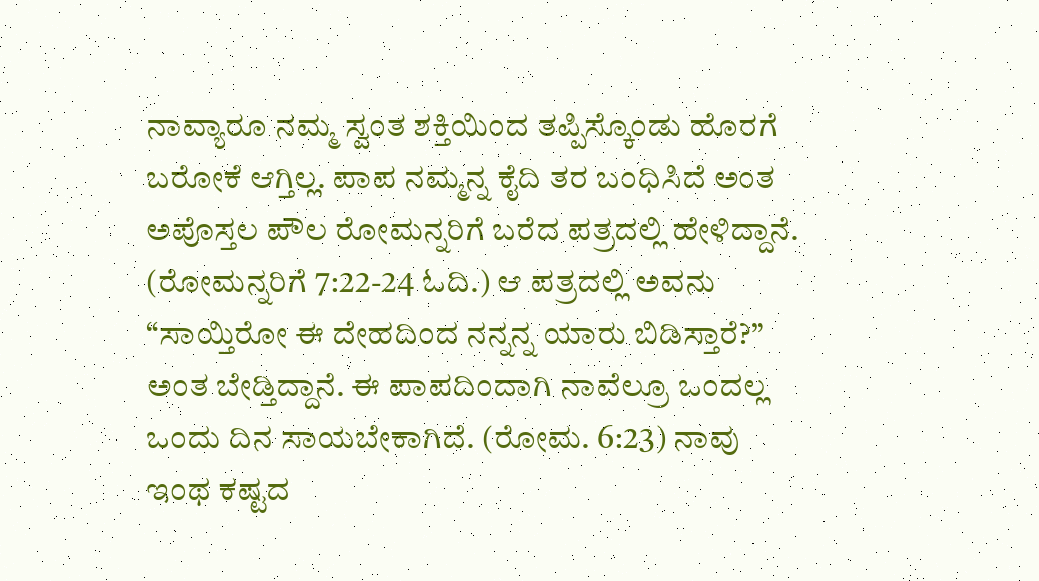ನಾವ್ಯಾರೂ ನಮ್ಮ ಸ್ವಂತ ಶಕ್ತಿಯಿಂದ ತಪ್ಪಿಸ್ಕೊಂಡು ಹೊರಗೆ ಬರೋಕೆ ಆಗ್ತಿಲ್ಲ. ಪಾಪ ನಮ್ಮನ್ನ ಕೈದಿ ತರ ಬಂಧಿಸಿದೆ ಅಂತ ಅಪೊಸ್ತಲ ಪೌಲ ರೋಮನ್ನರಿಗೆ ಬರೆದ ಪತ್ರದಲ್ಲಿ ಹೇಳಿದ್ದಾನೆ. (ರೋಮನ್ನರಿಗೆ 7:22-24 ಓದಿ.) ಆ ಪತ್ರದಲ್ಲಿ ಅವನು “ಸಾಯ್ತಿರೋ ಈ ದೇಹದಿಂದ ನನ್ನನ್ನ ಯಾರು ಬಿಡಿಸ್ತಾರೆ?” ಅಂತ ಬೇಡ್ತಿದ್ದಾನೆ. ಈ ಪಾಪದಿಂದಾಗಿ ನಾವೆಲ್ರೂ ಒಂದಲ್ಲ ಒಂದು ದಿನ ಸಾಯಬೇಕಾಗಿದೆ. (ರೋಮ. 6:23) ನಾವು ಇಂಥ ಕಷ್ಟದ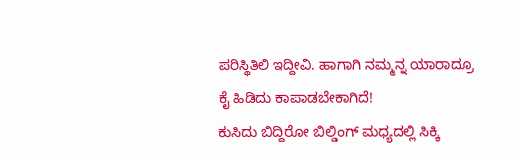ಪರಿಸ್ಥಿತಿಲಿ ಇದ್ದೀವಿ. ಹಾಗಾಗಿ ನಮ್ಮನ್ನ ಯಾರಾದ್ರೂ ಕೈ ಹಿಡಿದು ಕಾಪಾಡಬೇಕಾಗಿದೆ!
ಕುಸಿದು ಬಿದ್ದಿರೋ ಬಿಲ್ಡಿಂಗ್ ಮಧ್ಯದಲ್ಲಿ ಸಿಕ್ಕಿ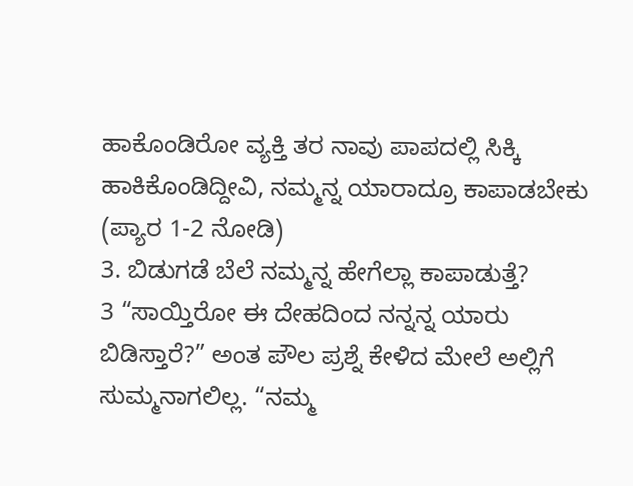ಹಾಕೊಂಡಿರೋ ವ್ಯಕ್ತಿ ತರ ನಾವು ಪಾಪದಲ್ಲಿ ಸಿಕ್ಕಿ ಹಾಕಿಕೊಂಡಿದ್ದೀವಿ, ನಮ್ಮನ್ನ ಯಾರಾದ್ರೂ ಕಾಪಾಡಬೇಕು (ಪ್ಯಾರ 1-2 ನೋಡಿ)
3. ಬಿಡುಗಡೆ ಬೆಲೆ ನಮ್ಮನ್ನ ಹೇಗೆಲ್ಲಾ ಕಾಪಾಡುತ್ತೆ?
3 “ಸಾಯ್ತಿರೋ ಈ ದೇಹದಿಂದ ನನ್ನನ್ನ ಯಾರು ಬಿಡಿಸ್ತಾರೆ?” ಅಂತ ಪೌಲ ಪ್ರಶ್ನೆ ಕೇಳಿದ ಮೇಲೆ ಅಲ್ಲಿಗೆ ಸುಮ್ಮನಾಗಲಿಲ್ಲ. “ನಮ್ಮ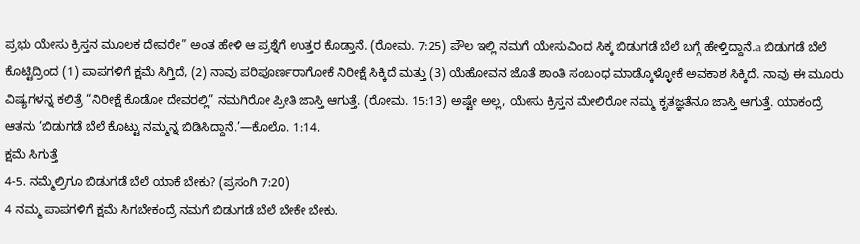ಪ್ರಭು ಯೇಸು ಕ್ರಿಸ್ತನ ಮೂಲಕ ದೇವರೇ” ಅಂತ ಹೇಳಿ ಆ ಪ್ರಶ್ನೆಗೆ ಉತ್ತರ ಕೊಡ್ತಾನೆ. (ರೋಮ. 7:25) ಪೌಲ ಇಲ್ಲಿ ನಮಗೆ ಯೇಸುವಿಂದ ಸಿಕ್ಕ ಬಿಡುಗಡೆ ಬೆಲೆ ಬಗ್ಗೆ ಹೇಳ್ತಿದ್ದಾನೆ.a ಬಿಡುಗಡೆ ಬೆಲೆ ಕೊಟ್ಟಿದ್ರಿಂದ (1) ಪಾಪಗಳಿಗೆ ಕ್ಷಮೆ ಸಿಗ್ತಿದೆ, (2) ನಾವು ಪರಿಪೂರ್ಣರಾಗೋಕೆ ನಿರೀಕ್ಷೆ ಸಿಕ್ಕಿದೆ ಮತ್ತು (3) ಯೆಹೋವನ ಜೊತೆ ಶಾಂತಿ ಸಂಬಂಧ ಮಾಡ್ಕೊಳ್ಳೋಕೆ ಅವಕಾಶ ಸಿಕ್ಕಿದೆ. ನಾವು ಈ ಮೂರು ವಿಷ್ಯಗಳನ್ನ ಕಲಿತ್ರೆ “ನಿರೀಕ್ಷೆ ಕೊಡೋ ದೇವರಲ್ಲಿ” ನಮಗಿರೋ ಪ್ರೀತಿ ಜಾಸ್ತಿ ಆಗುತ್ತೆ. (ರೋಮ. 15:13) ಅಷ್ಟೇ ಅಲ್ಲ, ಯೇಸು ಕ್ರಿಸ್ತನ ಮೇಲಿರೋ ನಮ್ಮ ಕೃತಜ್ಞತೆನೂ ಜಾಸ್ತಿ ಆಗುತ್ತೆ. ಯಾಕಂದ್ರೆ ಆತನು ‘ಬಿಡುಗಡೆ ಬೆಲೆ ಕೊಟ್ಟು ನಮ್ಮನ್ನ ಬಿಡಿಸಿದ್ದಾನೆ.’—ಕೊಲೊ. 1:14.
ಕ್ಷಮೆ ಸಿಗುತ್ತೆ
4-5. ನಮ್ಮೆಲ್ರಿಗೂ ಬಿಡುಗಡೆ ಬೆಲೆ ಯಾಕೆ ಬೇಕು? (ಪ್ರಸಂಗಿ 7:20)
4 ನಮ್ಮ ಪಾಪಗಳಿಗೆ ಕ್ಷಮೆ ಸಿಗಬೇಕಂದ್ರೆ ನಮಗೆ ಬಿಡುಗಡೆ ಬೆಲೆ ಬೇಕೇ ಬೇಕು.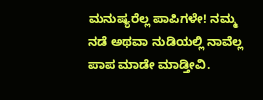ಮನುಷ್ಯರೆಲ್ಲ ಪಾಪಿಗಳೇ! ನಮ್ಮ ನಡೆ ಅಥವಾ ನುಡಿಯಲ್ಲಿ ನಾವೆಲ್ಲ ಪಾಪ ಮಾಡೇ ಮಾಡ್ತೀವಿ.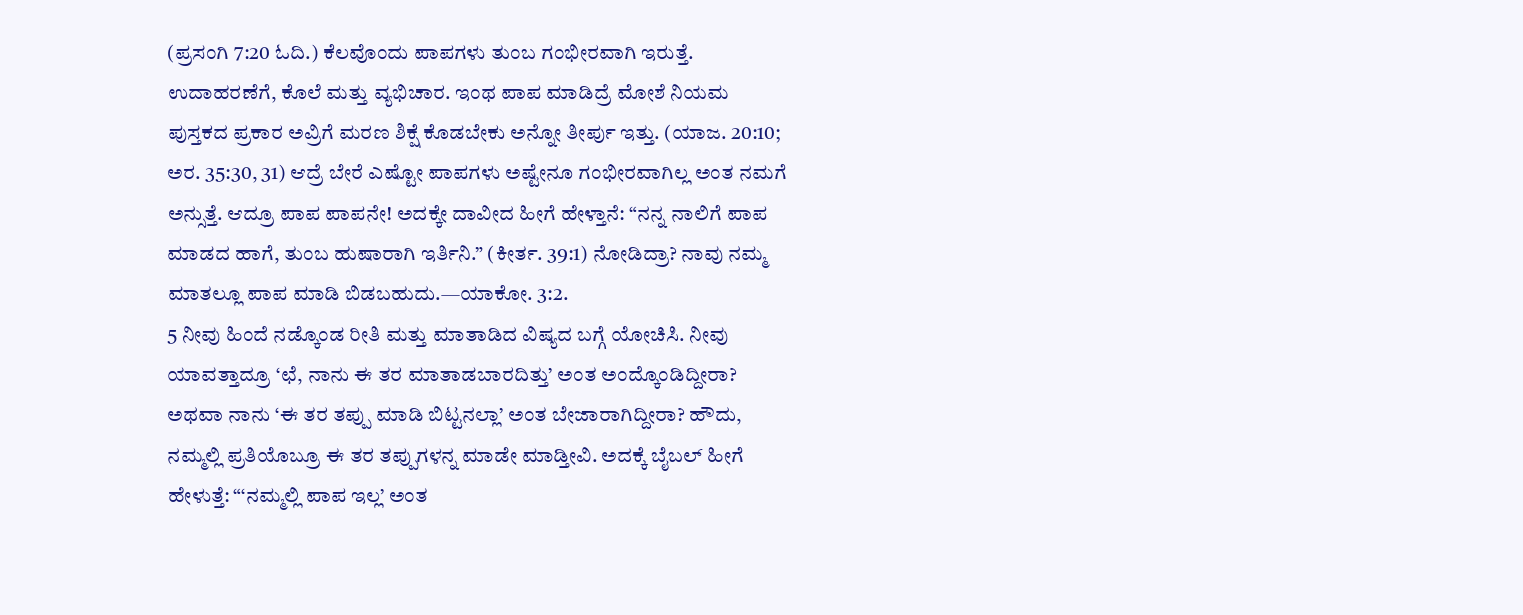(ಪ್ರಸಂಗಿ 7:20 ಓದಿ.) ಕೆಲವೊಂದು ಪಾಪಗಳು ತುಂಬ ಗಂಭೀರವಾಗಿ ಇರುತ್ತೆ. ಉದಾಹರಣೆಗೆ, ಕೊಲೆ ಮತ್ತು ವ್ಯಭಿಚಾರ. ಇಂಥ ಪಾಪ ಮಾಡಿದ್ರೆ ಮೋಶೆ ನಿಯಮ ಪುಸ್ತಕದ ಪ್ರಕಾರ ಅವ್ರಿಗೆ ಮರಣ ಶಿಕ್ಷೆ ಕೊಡಬೇಕು ಅನ್ನೋ ತೀರ್ಪು ಇತ್ತು. (ಯಾಜ. 20:10; ಅರ. 35:30, 31) ಆದ್ರೆ ಬೇರೆ ಎಷ್ಟೋ ಪಾಪಗಳು ಅಷ್ಟೇನೂ ಗಂಭೀರವಾಗಿಲ್ಲ ಅಂತ ನಮಗೆ ಅನ್ಸುತ್ತೆ. ಆದ್ರೂ ಪಾಪ ಪಾಪನೇ! ಅದಕ್ಕೇ ದಾವೀದ ಹೀಗೆ ಹೇಳ್ತಾನೆ: “ನನ್ನ ನಾಲಿಗೆ ಪಾಪ ಮಾಡದ ಹಾಗೆ, ತುಂಬ ಹುಷಾರಾಗಿ ಇರ್ತಿನಿ.” (ಕೀರ್ತ. 39:1) ನೋಡಿದ್ರಾ? ನಾವು ನಮ್ಮ ಮಾತಲ್ಲೂ ಪಾಪ ಮಾಡಿ ಬಿಡಬಹುದು.—ಯಾಕೋ. 3:2.
5 ನೀವು ಹಿಂದೆ ನಡ್ಕೊಂಡ ರೀತಿ ಮತ್ತು ಮಾತಾಡಿದ ವಿಷ್ಯದ ಬಗ್ಗೆ ಯೋಚಿಸಿ. ನೀವು ಯಾವತ್ತಾದ್ರೂ ‘ಛೆ, ನಾನು ಈ ತರ ಮಾತಾಡಬಾರದಿತ್ತು’ ಅಂತ ಅಂದ್ಕೊಂಡಿದ್ದೀರಾ? ಅಥವಾ ನಾನು ‘ಈ ತರ ತಪ್ಪು ಮಾಡಿ ಬಿಟ್ಟನಲ್ಲಾ’ ಅಂತ ಬೇಜಾರಾಗಿದ್ದೀರಾ? ಹೌದು, ನಮ್ಮಲ್ಲಿ ಪ್ರತಿಯೊಬ್ರೂ ಈ ತರ ತಪ್ಪುಗಳನ್ನ ಮಾಡೇ ಮಾಡ್ತೀವಿ. ಅದಕ್ಕೆ ಬೈಬಲ್ ಹೀಗೆ ಹೇಳುತ್ತೆ: “‘ನಮ್ಮಲ್ಲಿ ಪಾಪ ಇಲ್ಲ’ ಅಂತ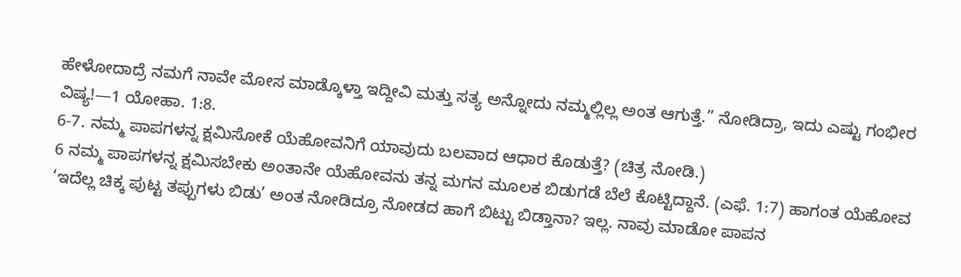ಹೇಳೋದಾದ್ರೆ ನಮಗೆ ನಾವೇ ಮೋಸ ಮಾಡ್ಕೊಳ್ತಾ ಇದ್ದೀವಿ ಮತ್ತು ಸತ್ಯ ಅನ್ನೋದು ನಮ್ಮಲ್ಲಿಲ್ಲ ಅಂತ ಆಗುತ್ತೆ.” ನೋಡಿದ್ರಾ, ಇದು ಎಷ್ಟು ಗಂಭೀರ ವಿಷ್ಯ!—1 ಯೋಹಾ. 1:8.
6-7. ನಮ್ಮ ಪಾಪಗಳನ್ನ ಕ್ಷಮಿಸೋಕೆ ಯೆಹೋವನಿಗೆ ಯಾವುದು ಬಲವಾದ ಆಧಾರ ಕೊಡುತ್ತೆ? (ಚಿತ್ರ ನೋಡಿ.)
6 ನಮ್ಮ ಪಾಪಗಳನ್ನ ಕ್ಷಮಿಸಬೇಕು ಅಂತಾನೇ ಯೆಹೋವನು ತನ್ನ ಮಗನ ಮೂಲಕ ಬಿಡುಗಡೆ ಬೆಲೆ ಕೊಟ್ಟಿದ್ದಾನೆ. (ಎಫೆ. 1:7) ಹಾಗಂತ ಯೆಹೋವ ‘ಇದೆಲ್ಲ ಚಿಕ್ಕ ಪುಟ್ಟ ತಪ್ಪುಗಳು ಬಿಡು’ ಅಂತ ನೋಡಿದ್ರೂ ನೋಡದ ಹಾಗೆ ಬಿಟ್ಟು ಬಿಡ್ತಾನಾ? ಇಲ್ಲ. ನಾವು ಮಾಡೋ ಪಾಪನ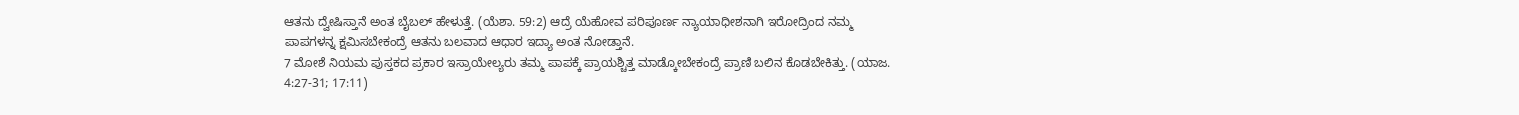ಆತನು ದ್ವೇಷಿಸ್ತಾನೆ ಅಂತ ಬೈಬಲ್ ಹೇಳುತ್ತೆ. (ಯೆಶಾ. 59:2) ಆದ್ರೆ ಯೆಹೋವ ಪರಿಪೂರ್ಣ ನ್ಯಾಯಾಧೀಶನಾಗಿ ಇರೋದ್ರಿಂದ ನಮ್ಮ ಪಾಪಗಳನ್ನ ಕ್ಷಮಿಸಬೇಕಂದ್ರೆ ಆತನು ಬಲವಾದ ಆಧಾರ ಇದ್ಯಾ ಅಂತ ನೋಡ್ತಾನೆ.
7 ಮೋಶೆ ನಿಯಮ ಪುಸ್ತಕದ ಪ್ರಕಾರ ಇಸ್ರಾಯೇಲ್ಯರು ತಮ್ಮ ಪಾಪಕ್ಕೆ ಪ್ರಾಯಶ್ಚಿತ್ತ ಮಾಡ್ಕೋಬೇಕಂದ್ರೆ ಪ್ರಾಣಿ ಬಲಿನ ಕೊಡಬೇಕಿತ್ತು. (ಯಾಜ. 4:27-31; 17:11)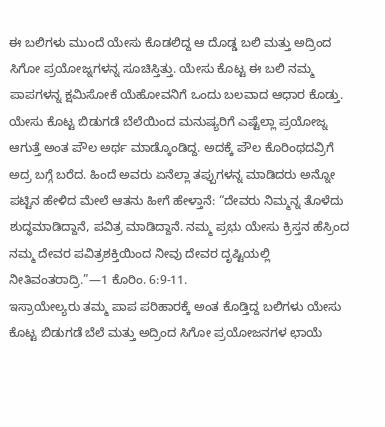ಈ ಬಲಿಗಳು ಮುಂದೆ ಯೇಸು ಕೊಡಲಿದ್ದ ಆ ದೊಡ್ಡ ಬಲಿ ಮತ್ತು ಅದ್ರಿಂದ ಸಿಗೋ ಪ್ರಯೋಜ್ನಗಳನ್ನ ಸೂಚಿಸ್ತಿತ್ತು. ಯೇಸು ಕೊಟ್ಟ ಈ ಬಲಿ ನಮ್ಮ ಪಾಪಗಳನ್ನ ಕ್ಷಮಿಸೋಕೆ ಯೆಹೋವನಿಗೆ ಒಂದು ಬಲವಾದ ಆಧಾರ ಕೊಡ್ತು. ಯೇಸು ಕೊಟ್ಟ ಬಿಡುಗಡೆ ಬೆಲೆಯಿಂದ ಮನುಷ್ಯರಿಗೆ ಎಷ್ಟೆಲ್ಲಾ ಪ್ರಯೋಜ್ನ ಆಗುತ್ತೆ ಅಂತ ಪೌಲ ಅರ್ಥ ಮಾಡ್ಕೊಂಡಿದ್ದ. ಅದಕ್ಕೆ ಪೌಲ ಕೊರಿಂಥದವ್ರಿಗೆ ಅದ್ರ ಬಗ್ಗೆ ಬರೆದ. ಹಿಂದೆ ಅವರು ಏನೆಲ್ಲಾ ತಪ್ಪುಗಳನ್ನ ಮಾಡಿದರು ಅನ್ನೋ ಪಟ್ಟಿನ ಹೇಳಿದ ಮೇಲೆ ಆತನು ಹೀಗೆ ಹೇಳ್ತಾನೆ: “ದೇವರು ನಿಮ್ಮನ್ನ ತೊಳೆದು ಶುದ್ಧಮಾಡಿದ್ದಾನೆ, ಪವಿತ್ರ ಮಾಡಿದ್ದಾನೆ. ನಮ್ಮ ಪ್ರಭು ಯೇಸು ಕ್ರಿಸ್ತನ ಹೆಸ್ರಿಂದ ನಮ್ಮ ದೇವರ ಪವಿತ್ರಶಕ್ತಿಯಿಂದ ನೀವು ದೇವರ ದೃಷ್ಟಿಯಲ್ಲಿ ನೀತಿವಂತರಾದ್ರಿ.”—1 ಕೊರಿಂ. 6:9-11.
ಇಸ್ರಾಯೇಲ್ಯರು ತಮ್ಮ ಪಾಪ ಪರಿಹಾರಕ್ಕೆ ಅಂತ ಕೊಡ್ತಿದ್ದ ಬಲಿಗಳು ಯೇಸು ಕೊಟ್ಟ ಬಿಡುಗಡೆ ಬೆಲೆ ಮತ್ತು ಅದ್ರಿಂದ ಸಿಗೋ ಪ್ರಯೋಜನಗಳ ಛಾಯೆ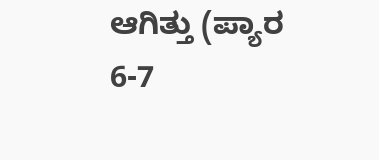ಆಗಿತ್ತು (ಪ್ಯಾರ 6-7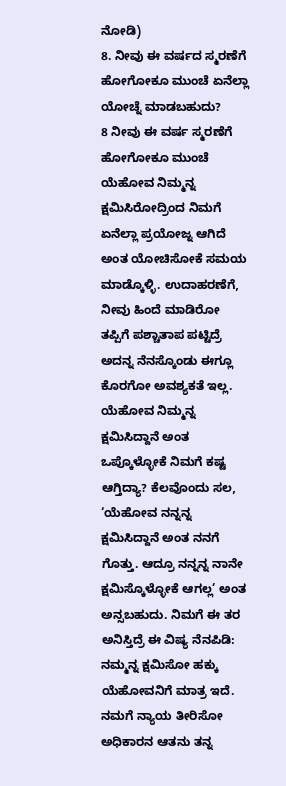ನೋಡಿ)
8. ನೀವು ಈ ವರ್ಷದ ಸ್ಮರಣೆಗೆ ಹೋಗೋಕೂ ಮುಂಚೆ ಏನೆಲ್ಲಾ ಯೋಚ್ನೆ ಮಾಡಬಹುದು?
8 ನೀವು ಈ ವರ್ಷ ಸ್ಮರಣೆಗೆ ಹೋಗೋಕೂ ಮುಂಚೆ ಯೆಹೋವ ನಿಮ್ಮನ್ನ ಕ್ಷಮಿಸಿರೋದ್ರಿಂದ ನಿಮಗೆ ಏನೆಲ್ಲಾ ಪ್ರಯೋಜ್ನ ಆಗಿದೆ ಅಂತ ಯೋಚಿಸೋಕೆ ಸಮಯ ಮಾಡ್ಕೊಳ್ಳಿ. ಉದಾಹರಣೆಗೆ, ನೀವು ಹಿಂದೆ ಮಾಡಿರೋ ತಪ್ಪಿಗೆ ಪಶ್ಚಾತಾಪ ಪಟ್ಟಿದ್ರೆ ಅದನ್ನ ನೆನಸ್ಕೊಂಡು ಈಗ್ಲೂ ಕೊರಗೋ ಅವಶ್ಯಕತೆ ಇಲ್ಲ. ಯೆಹೋವ ನಿಮ್ಮನ್ನ ಕ್ಷಮಿಸಿದ್ದಾನೆ ಅಂತ ಒಪ್ಕೊಳ್ಳೋಕೆ ನಿಮಗೆ ಕಷ್ಟ ಆಗ್ತಿದ್ಯಾ? ಕೆಲವೊಂದು ಸಲ, ‘ಯೆಹೋವ ನನ್ನನ್ನ ಕ್ಷಮಿಸಿದ್ದಾನೆ ಅಂತ ನನಗೆ ಗೊತ್ತು. ಆದ್ರೂ ನನ್ನನ್ನ ನಾನೇ ಕ್ಷಮಿಸ್ಕೊಳ್ಳೋಕೆ ಆಗಲ್ಲ’ ಅಂತ ಅನ್ಸಬಹುದು. ನಿಮಗೆ ಈ ತರ ಅನಿಸ್ತಿದ್ರೆ ಈ ವಿಷ್ಯ ನೆನಪಿಡಿ: ನಮ್ಮನ್ನ ಕ್ಷಮಿಸೋ ಹಕ್ಕು ಯೆಹೋವನಿಗೆ ಮಾತ್ರ ಇದೆ. ನಮಗೆ ನ್ಯಾಯ ತೀರಿಸೋ ಅಧಿಕಾರನ ಆತನು ತನ್ನ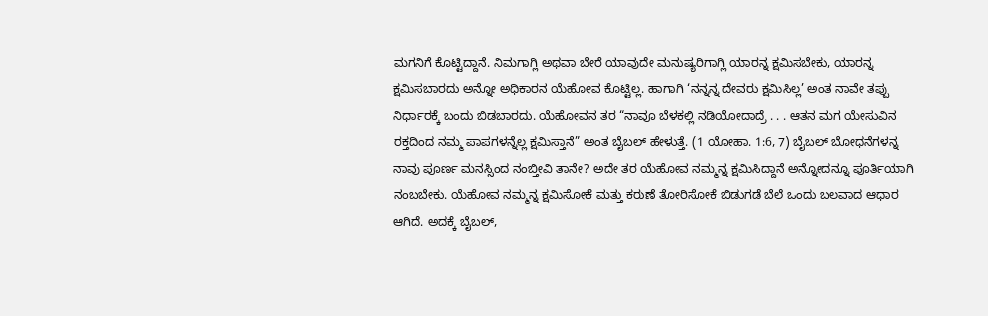ಮಗನಿಗೆ ಕೊಟ್ಟಿದ್ದಾನೆ. ನಿಮಗಾಗ್ಲಿ ಅಥವಾ ಬೇರೆ ಯಾವುದೇ ಮನುಷ್ಯರಿಗಾಗ್ಲಿ ಯಾರನ್ನ ಕ್ಷಮಿಸಬೇಕು, ಯಾರನ್ನ ಕ್ಷಮಿಸಬಾರದು ಅನ್ನೋ ಅಧಿಕಾರನ ಯೆಹೋವ ಕೊಟ್ಟಿಲ್ಲ. ಹಾಗಾಗಿ ‘ನನ್ನನ್ನ ದೇವರು ಕ್ಷಮಿಸಿಲ್ಲ’ ಅಂತ ನಾವೇ ತಪ್ಪು ನಿರ್ಧಾರಕ್ಕೆ ಬಂದು ಬಿಡಬಾರದು. ಯೆಹೋವನ ತರ “ನಾವೂ ಬೆಳಕಲ್ಲಿ ನಡಿಯೋದಾದ್ರೆ . . . ಆತನ ಮಗ ಯೇಸುವಿನ ರಕ್ತದಿಂದ ನಮ್ಮ ಪಾಪಗಳನ್ನೆಲ್ಲ ಕ್ಷಮಿಸ್ತಾನೆ” ಅಂತ ಬೈಬಲ್ ಹೇಳುತ್ತೆ. (1 ಯೋಹಾ. 1:6, 7) ಬೈಬಲ್ ಬೋಧನೆಗಳನ್ನ ನಾವು ಪೂರ್ಣ ಮನಸ್ಸಿಂದ ನಂಬ್ತೀವಿ ತಾನೇ? ಅದೇ ತರ ಯೆಹೋವ ನಮ್ಮನ್ನ ಕ್ಷಮಿಸಿದ್ದಾನೆ ಅನ್ನೋದನ್ನೂ ಪೂರ್ತಿಯಾಗಿ ನಂಬಬೇಕು. ಯೆಹೋವ ನಮ್ಮನ್ನ ಕ್ಷಮಿಸೋಕೆ ಮತ್ತು ಕರುಣೆ ತೋರಿಸೋಕೆ ಬಿಡುಗಡೆ ಬೆಲೆ ಒಂದು ಬಲವಾದ ಆಧಾರ ಆಗಿದೆ. ಅದಕ್ಕೆ ಬೈಬಲ್,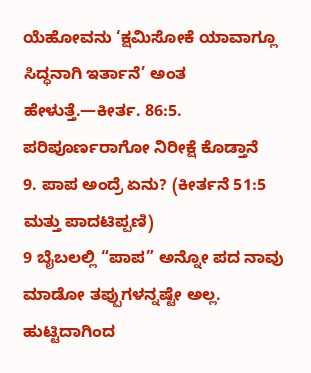ಯೆಹೋವನು ‘ಕ್ಷಮಿಸೋಕೆ ಯಾವಾಗ್ಲೂ ಸಿದ್ಧನಾಗಿ ಇರ್ತಾನೆ’ ಅಂತ ಹೇಳುತ್ತೆ.—ಕೀರ್ತ. 86:5.
ಪರಿಪೂರ್ಣರಾಗೋ ನಿರೀಕ್ಷೆ ಕೊಡ್ತಾನೆ
9. ಪಾಪ ಅಂದ್ರೆ ಏನು? (ಕೀರ್ತನೆ 51:5 ಮತ್ತು ಪಾದಟಿಪ್ಪಣಿ)
9 ಬೈಬಲಲ್ಲಿ “ಪಾಪ” ಅನ್ನೋ ಪದ ನಾವು ಮಾಡೋ ತಪ್ಪುಗಳನ್ನಷ್ಟೇ ಅಲ್ಲ. ಹುಟ್ಟಿದಾಗಿಂದ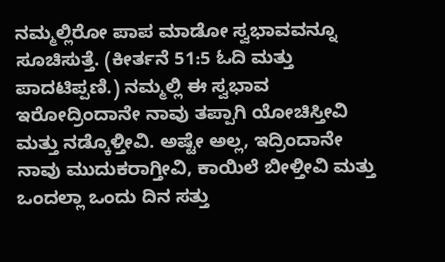ನಮ್ಮಲ್ಲಿರೋ ಪಾಪ ಮಾಡೋ ಸ್ವಭಾವವನ್ನೂ ಸೂಚಿಸುತ್ತೆ. (ಕೀರ್ತನೆ 51:5 ಓದಿ ಮತ್ತು ಪಾದಟಿಪ್ಪಣಿ.) ನಮ್ಮಲ್ಲಿ ಈ ಸ್ವಭಾವ ಇರೋದ್ರಿಂದಾನೇ ನಾವು ತಪ್ಪಾಗಿ ಯೋಚಿಸ್ತೀವಿ ಮತ್ತು ನಡ್ಕೊಳ್ತೀವಿ. ಅಷ್ಟೇ ಅಲ್ಲ, ಇದ್ರಿಂದಾನೇ ನಾವು ಮುದುಕರಾಗ್ತೀವಿ, ಕಾಯಿಲೆ ಬೀಳ್ತೀವಿ ಮತ್ತು ಒಂದಲ್ಲಾ ಒಂದು ದಿನ ಸತ್ತು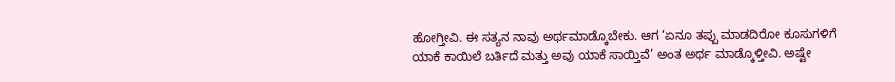ಹೋಗ್ತೀವಿ. ಈ ಸತ್ಯನ ನಾವು ಅರ್ಥಮಾಡ್ಕೊಬೇಕು. ಆಗ ‘ಏನೂ ತಪ್ಪು ಮಾಡದಿರೋ ಕೂಸುಗಳಿಗೆ ಯಾಕೆ ಕಾಯಿಲೆ ಬರ್ತಿದೆ ಮತ್ತು ಅವು ಯಾಕೆ ಸಾಯ್ತಿವೆ’ ಅಂತ ಅರ್ಥ ಮಾಡ್ಕೊಳ್ತೀವಿ. ಅಷ್ಟೇ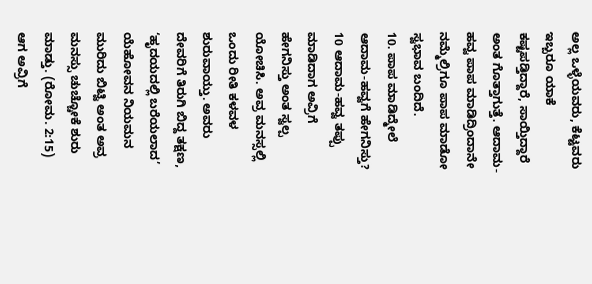ಅಲ್ಲ ಒಳ್ಳೆಯವರು, ಕೆಟ್ಟವರು ಇಬ್ಬರೂ ಯಾಕೆ ಕಷ್ಟಪಡ್ತಿದ್ದಾರೆ, ಸಾಯ್ತಿದ್ದಾರೆ ಅಂತ ಗೊತ್ತಾಗುತ್ತೆ. ಆದಾಮ-ಹವ್ವ ಪಾಪ ಮಾಡಿದ್ರಿಂದಾನೇ ನಮ್ಮೆಲ್ರಿಗೂ ಪಾಪ ಮಾಡೋ ಸ್ವಭಾವ ಬಂದಿದೆ.
10. ಪಾಪ ಮಾಡಿದ್ಮೇಲೆ ಆದಾಮ-ಹವ್ವಗೆ ಹೇಗನಿಸ್ತು?
10 ಆದಾಮ-ಹವ್ವ ತಪ್ಪು ಮಾಡಿದಾಗ ಅವ್ರಿಗೆ ಹೇಗನಿಸ್ತು ಅಂತ ಸ್ವಲ್ಪ ಯೋಚಿಸಿ. ಅವ್ರ ಮನಸ್ಸಲ್ಲಿ ಒಂದು ರೀತಿ ಕಳವಳ ಶುರುವಾಯ್ತು. ಅವರು ದೇವರಿಗೆ ತಿರುಗಿ ಬಿದ್ದ ತಕ್ಷಣ, ‘ಹೃದಯದಲ್ಲಿ ಬರೆಯಲಾದ’ ಯೆಹೋವನ ನಿಯಮನ ಮುರಿದು ಬಿಟ್ವಿ ಅಂತ ಅವ್ರ ಮನಸ್ಸು ಚುಚ್ಚೋಕೆ ಶುರು ಮಾಡ್ತು. (ರೋಮ. 2:15) ಆಗ ಅವ್ರಿಗೆ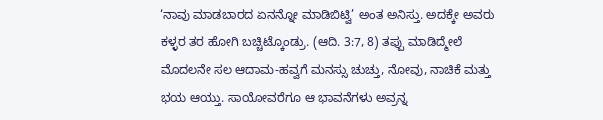‘ನಾವು ಮಾಡಬಾರದ ಏನನ್ನೋ ಮಾಡಿಬಿಟ್ವಿ’ ಅಂತ ಅನಿಸ್ತು. ಅದಕ್ಕೇ ಅವರು ಕಳ್ಳರ ತರ ಹೋಗಿ ಬಚ್ಚಿಟ್ಕೊಂಡ್ರು. (ಆದಿ. 3:7, 8) ತಪ್ಪು ಮಾಡಿದ್ಮೇಲೆ ಮೊದಲನೇ ಸಲ ಆದಾಮ-ಹವ್ವಗೆ ಮನಸ್ಸು ಚುಚ್ತು, ನೋವು, ನಾಚಿಕೆ ಮತ್ತು ಭಯ ಆಯ್ತು. ಸಾಯೋವರೆಗೂ ಆ ಭಾವನೆಗಳು ಅವ್ರನ್ನ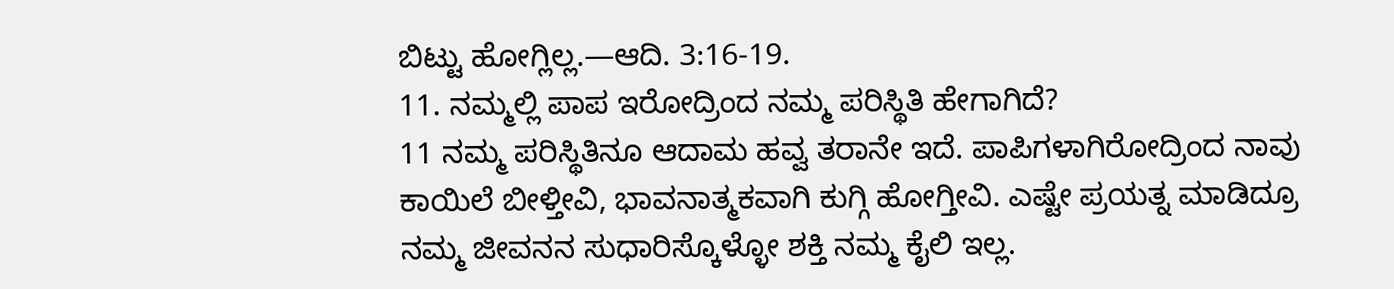ಬಿಟ್ಟು ಹೋಗ್ಲಿಲ್ಲ.—ಆದಿ. 3:16-19.
11. ನಮ್ಮಲ್ಲಿ ಪಾಪ ಇರೋದ್ರಿಂದ ನಮ್ಮ ಪರಿಸ್ಥಿತಿ ಹೇಗಾಗಿದೆ?
11 ನಮ್ಮ ಪರಿಸ್ಥಿತಿನೂ ಆದಾಮ ಹವ್ವ ತರಾನೇ ಇದೆ. ಪಾಪಿಗಳಾಗಿರೋದ್ರಿಂದ ನಾವು ಕಾಯಿಲೆ ಬೀಳ್ತೀವಿ, ಭಾವನಾತ್ಮಕವಾಗಿ ಕುಗ್ಗಿ ಹೋಗ್ತೀವಿ. ಎಷ್ಟೇ ಪ್ರಯತ್ನ ಮಾಡಿದ್ರೂ ನಮ್ಮ ಜೀವನನ ಸುಧಾರಿಸ್ಕೊಳ್ಳೋ ಶಕ್ತಿ ನಮ್ಮ ಕೈಲಿ ಇಲ್ಲ.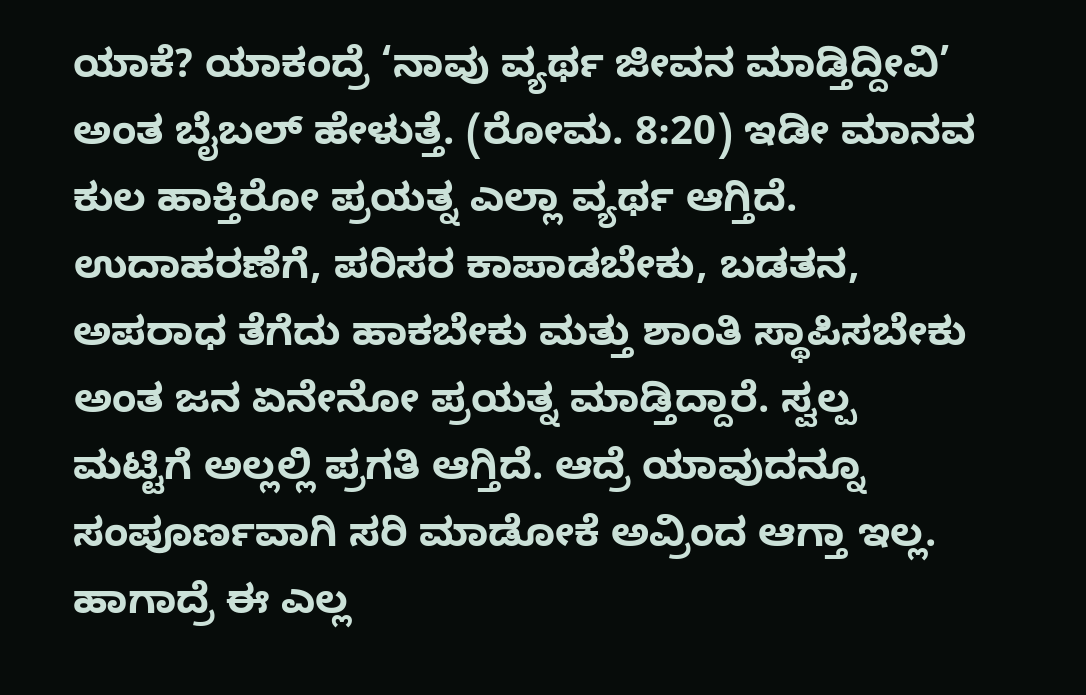ಯಾಕೆ? ಯಾಕಂದ್ರೆ ‘ನಾವು ವ್ಯರ್ಥ ಜೀವನ ಮಾಡ್ತಿದ್ದೀವಿ’ ಅಂತ ಬೈಬಲ್ ಹೇಳುತ್ತೆ. (ರೋಮ. 8:20) ಇಡೀ ಮಾನವ ಕುಲ ಹಾಕ್ತಿರೋ ಪ್ರಯತ್ನ ಎಲ್ಲಾ ವ್ಯರ್ಥ ಆಗ್ತಿದೆ. ಉದಾಹರಣೆಗೆ, ಪರಿಸರ ಕಾಪಾಡಬೇಕು, ಬಡತನ, ಅಪರಾಧ ತೆಗೆದು ಹಾಕಬೇಕು ಮತ್ತು ಶಾಂತಿ ಸ್ಥಾಪಿಸಬೇಕು ಅಂತ ಜನ ಏನೇನೋ ಪ್ರಯತ್ನ ಮಾಡ್ತಿದ್ದಾರೆ. ಸ್ವಲ್ಪ ಮಟ್ಟಿಗೆ ಅಲ್ಲಲ್ಲಿ ಪ್ರಗತಿ ಆಗ್ತಿದೆ. ಆದ್ರೆ ಯಾವುದನ್ನೂ ಸಂಪೂರ್ಣವಾಗಿ ಸರಿ ಮಾಡೋಕೆ ಅವ್ರಿಂದ ಆಗ್ತಾ ಇಲ್ಲ. ಹಾಗಾದ್ರೆ ಈ ಎಲ್ಲ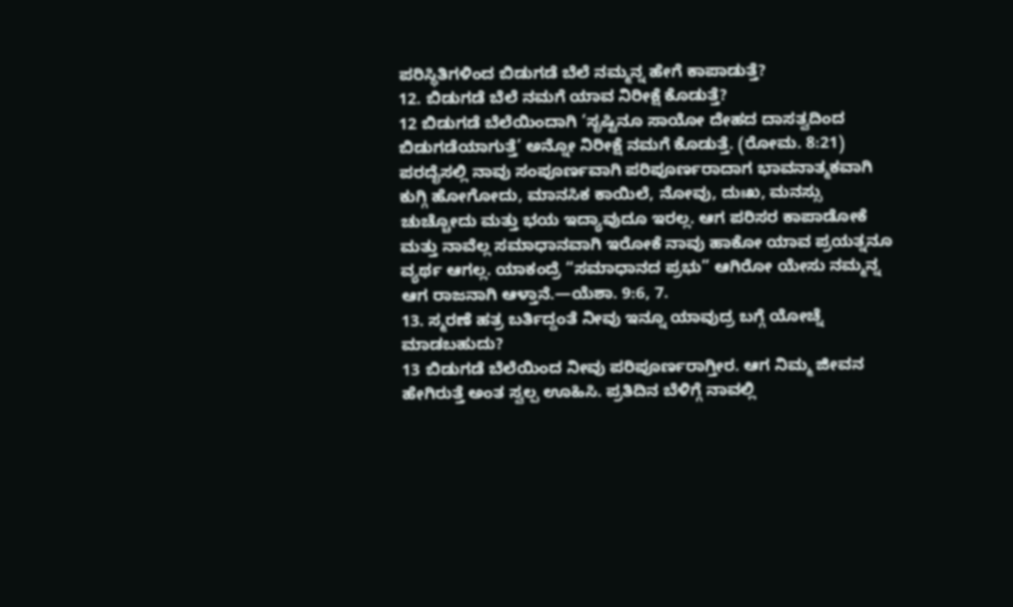ಪರಿಸ್ಥಿತಿಗಳಿಂದ ಬಿಡುಗಡೆ ಬೆಲೆ ನಮ್ಮನ್ನ ಹೇಗೆ ಕಾಪಾಡುತ್ತೆ?
12. ಬಿಡುಗಡೆ ಬೆಲೆ ನಮಗೆ ಯಾವ ನಿರೀಕ್ಷೆ ಕೊಡುತ್ತೆ?
12 ಬಿಡುಗಡೆ ಬೆಲೆಯಿಂದಾಗಿ ‘ಸೃಷ್ಟಿನೂ ಸಾಯೋ ದೇಹದ ದಾಸತ್ವದಿಂದ ಬಿಡುಗಡೆಯಾಗುತ್ತೆ’ ಅನ್ನೋ ನಿರೀಕ್ಷೆ ನಮಗೆ ಕೊಡುತ್ತೆ. (ರೋಮ. 8:21) ಪರದೈಸಲ್ಲಿ ನಾವು ಸಂಪೂರ್ಣವಾಗಿ ಪರಿಪೂರ್ಣರಾದಾಗ ಭಾವನಾತ್ಮಕವಾಗಿ ಕುಗ್ಗಿ ಹೋಗೋದು, ಮಾನಸಿಕ ಕಾಯಿಲೆ, ನೋವು, ದುಃಖ, ಮನಸ್ಸು ಚುಚ್ಚೋದು ಮತ್ತು ಭಯ ಇದ್ಯಾವುದೂ ಇರಲ್ಲ. ಆಗ ಪರಿಸರ ಕಾಪಾಡೋಕೆ ಮತ್ತು ನಾವೆಲ್ಲ ಸಮಾಧಾನವಾಗಿ ಇರೋಕೆ ನಾವು ಹಾಕೋ ಯಾವ ಪ್ರಯತ್ನನೂ ವ್ಯರ್ಥ ಆಗಲ್ಲ. ಯಾಕಂದ್ರೆ “ಸಮಾಧಾನದ ಪ್ರಭು” ಆಗಿರೋ ಯೇಸು ನಮ್ಮನ್ನ ಆಗ ರಾಜನಾಗಿ ಆಳ್ತಾನೆ.—ಯೆಶಾ. 9:6, 7.
13. ಸ್ಮರಣೆ ಹತ್ರ ಬರ್ತಿದ್ದಂತೆ ನೀವು ಇನ್ನೂ ಯಾವುದ್ರ ಬಗ್ಗೆ ಯೋಚ್ನೆ ಮಾಡಬಹುದು?
13 ಬಿಡುಗಡೆ ಬೆಲೆಯಿಂದ ನೀವು ಪರಿಪೂರ್ಣರಾಗ್ತೀರ. ಆಗ ನಿಮ್ಮ ಜೀವನ ಹೇಗಿರುತ್ತೆ ಅಂತ ಸ್ವಲ್ಪ ಊಹಿಸಿ. ಪ್ರತಿದಿನ ಬೆಳಿಗ್ಗೆ ನಾವಲ್ಲಿ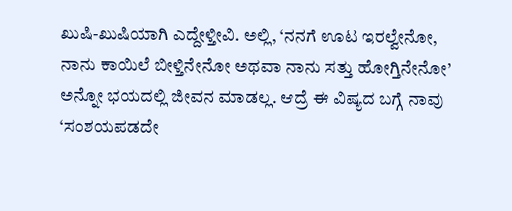ಖುಷಿ-ಖುಷಿಯಾಗಿ ಎದ್ದೇಳ್ತೀವಿ. ಅಲ್ಲಿ, ‘ನನಗೆ ಊಟ ಇರಲ್ವೇನೋ, ನಾನು ಕಾಯಿಲೆ ಬೀಳ್ತಿನೇನೋ ಅಥವಾ ನಾನು ಸತ್ತು ಹೋಗ್ತಿನೇನೋ’ ಅನ್ನೋ ಭಯದಲ್ಲಿ ಜೀವನ ಮಾಡಲ್ಲ. ಆದ್ರೆ ಈ ವಿಷ್ಯದ ಬಗ್ಗೆ ನಾವು ‘ಸಂಶಯಪಡದೇ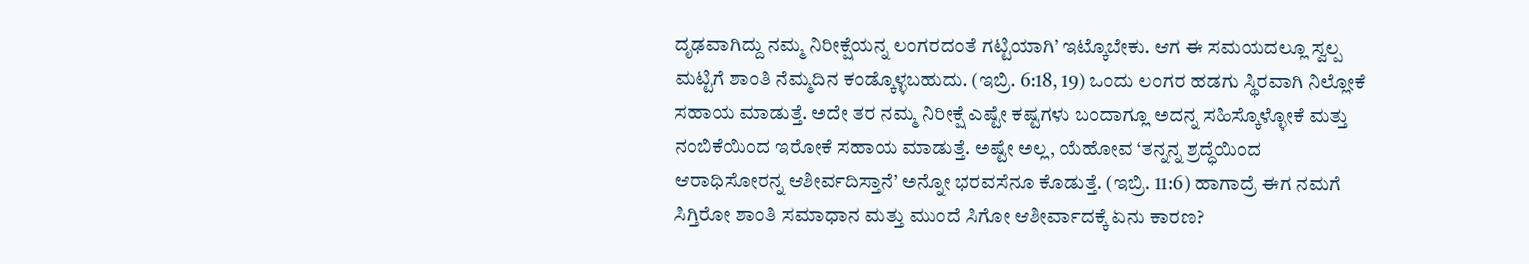ದೃಢವಾಗಿದ್ದು ನಮ್ಮ ನಿರೀಕ್ಷೆಯನ್ನ ಲಂಗರದಂತೆ ಗಟ್ಟಿಯಾಗಿ’ ಇಟ್ಕೊಬೇಕು. ಆಗ ಈ ಸಮಯದಲ್ಲೂ ಸ್ವಲ್ಪ ಮಟ್ಟಿಗೆ ಶಾಂತಿ ನೆಮ್ಮದಿನ ಕಂಡ್ಕೊಳ್ಳಬಹುದು. (ಇಬ್ರಿ. 6:18, 19) ಒಂದು ಲಂಗರ ಹಡಗು ಸ್ಥಿರವಾಗಿ ನಿಲ್ಲೋಕೆ ಸಹಾಯ ಮಾಡುತ್ತೆ. ಅದೇ ತರ ನಮ್ಮ ನಿರೀಕ್ಷೆ ಎಷ್ಟೇ ಕಷ್ಟಗಳು ಬಂದಾಗ್ಲೂ ಅದನ್ನ ಸಹಿಸ್ಕೊಳ್ಳೋಕೆ ಮತ್ತು ನಂಬಿಕೆಯಿಂದ ಇರೋಕೆ ಸಹಾಯ ಮಾಡುತ್ತೆ. ಅಷ್ಟೇ ಅಲ್ಲ, ಯೆಹೋವ ‘ತನ್ನನ್ನ ಶ್ರದ್ಧೆಯಿಂದ ಆರಾಧಿಸೋರನ್ನ ಆಶೀರ್ವದಿಸ್ತಾನೆ’ ಅನ್ನೋ ಭರವಸೆನೂ ಕೊಡುತ್ತೆ. (ಇಬ್ರಿ. 11:6) ಹಾಗಾದ್ರೆ ಈಗ ನಮಗೆ ಸಿಗ್ತಿರೋ ಶಾಂತಿ ಸಮಾಧಾನ ಮತ್ತು ಮುಂದೆ ಸಿಗೋ ಆಶೀರ್ವಾದಕ್ಕೆ ಏನು ಕಾರಣ?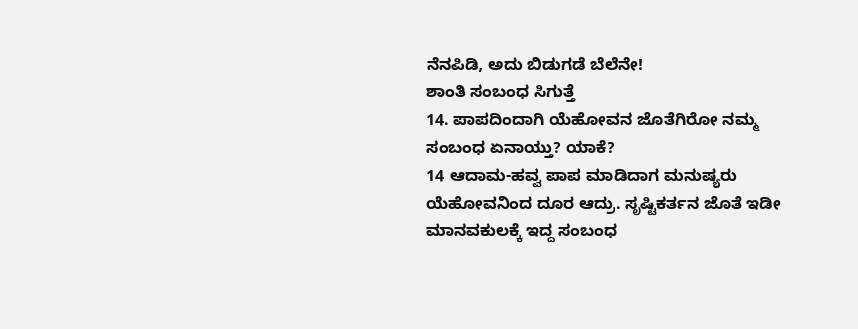ನೆನಪಿಡಿ, ಅದು ಬಿಡುಗಡೆ ಬೆಲೆನೇ!
ಶಾಂತಿ ಸಂಬಂಧ ಸಿಗುತ್ತೆ
14. ಪಾಪದಿಂದಾಗಿ ಯೆಹೋವನ ಜೊತೆಗಿರೋ ನಮ್ಮ ಸಂಬಂಧ ಏನಾಯ್ತು? ಯಾಕೆ?
14 ಆದಾಮ-ಹವ್ವ ಪಾಪ ಮಾಡಿದಾಗ ಮನುಷ್ಯರು ಯೆಹೋವನಿಂದ ದೂರ ಆದ್ರು. ಸೃಷ್ಟಿಕರ್ತನ ಜೊತೆ ಇಡೀ ಮಾನವಕುಲಕ್ಕೆ ಇದ್ದ ಸಂಬಂಧ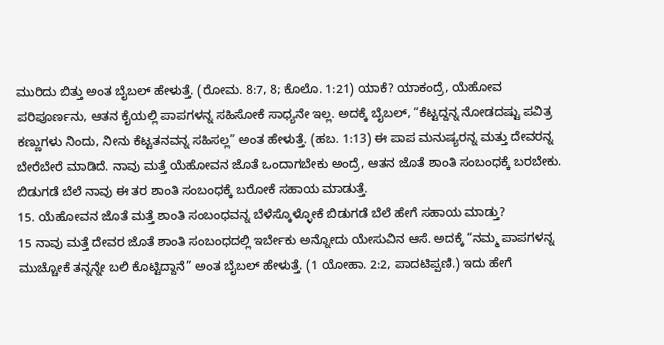ಮುರಿದು ಬಿತ್ತು ಅಂತ ಬೈಬಲ್ ಹೇಳುತ್ತೆ. (ರೋಮ. 8:7, 8; ಕೊಲೊ. 1:21) ಯಾಕೆ? ಯಾಕಂದ್ರೆ, ಯೆಹೋವ ಪರಿಪೂರ್ಣನು, ಆತನ ಕೈಯಲ್ಲಿ ಪಾಪಗಳನ್ನ ಸಹಿಸೋಕೆ ಸಾಧ್ಯನೇ ಇಲ್ಲ. ಅದಕ್ಕೆ ಬೈಬಲ್, “ಕೆಟ್ಟದ್ದನ್ನ ನೋಡದಷ್ಟು ಪವಿತ್ರ ಕಣ್ಣುಗಳು ನಿಂದು, ನೀನು ಕೆಟ್ಟತನವನ್ನ ಸಹಿಸಲ್ಲ” ಅಂತ ಹೇಳುತ್ತೆ. (ಹಬ. 1:13) ಈ ಪಾಪ ಮನುಷ್ಯರನ್ನ ಮತ್ತು ದೇವರನ್ನ ಬೇರೆಬೇರೆ ಮಾಡಿದೆ. ನಾವು ಮತ್ತೆ ಯೆಹೋವನ ಜೊತೆ ಒಂದಾಗಬೇಕು ಅಂದ್ರೆ, ಆತನ ಜೊತೆ ಶಾಂತಿ ಸಂಬಂಧಕ್ಕೆ ಬರಬೇಕು. ಬಿಡುಗಡೆ ಬೆಲೆ ನಾವು ಈ ತರ ಶಾಂತಿ ಸಂಬಂಧಕ್ಕೆ ಬರೋಕೆ ಸಹಾಯ ಮಾಡುತ್ತೆ.
15. ಯೆಹೋವನ ಜೊತೆ ಮತ್ತೆ ಶಾಂತಿ ಸಂಬಂಧವನ್ನ ಬೆಳೆಸ್ಕೊಳ್ಳೋಕೆ ಬಿಡುಗಡೆ ಬೆಲೆ ಹೇಗೆ ಸಹಾಯ ಮಾಡ್ತು?
15 ನಾವು ಮತ್ತೆ ದೇವರ ಜೊತೆ ಶಾಂತಿ ಸಂಬಂಧದಲ್ಲಿ ಇರ್ಬೇಕು ಅನ್ನೋದು ಯೇಸುವಿನ ಆಸೆ. ಅದಕ್ಕೆ “ನಮ್ಮ ಪಾಪಗಳನ್ನ ಮುಚ್ಚೋಕೆ ತನ್ನನ್ನೇ ಬಲಿ ಕೊಟ್ಟಿದ್ದಾನೆ” ಅಂತ ಬೈಬಲ್ ಹೇಳುತ್ತೆ. (1 ಯೋಹಾ. 2:2, ಪಾದಟಿಪ್ಪಣಿ.) ಇದು ಹೇಗೆ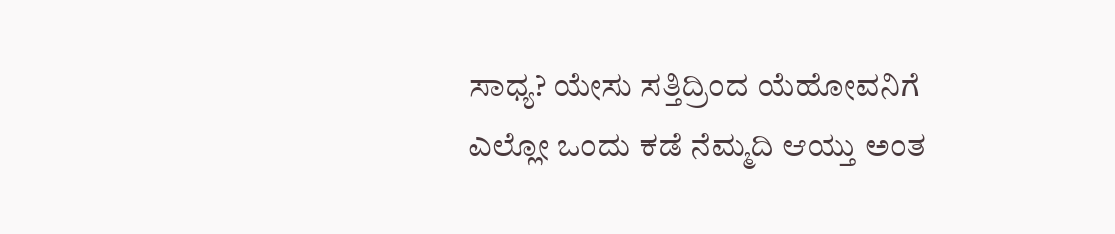ಸಾಧ್ಯ? ಯೇಸು ಸತ್ತಿದ್ರಿಂದ ಯೆಹೋವನಿಗೆ ಎಲ್ಲೋ ಒಂದು ಕಡೆ ನೆಮ್ಮದಿ ಆಯ್ತು ಅಂತ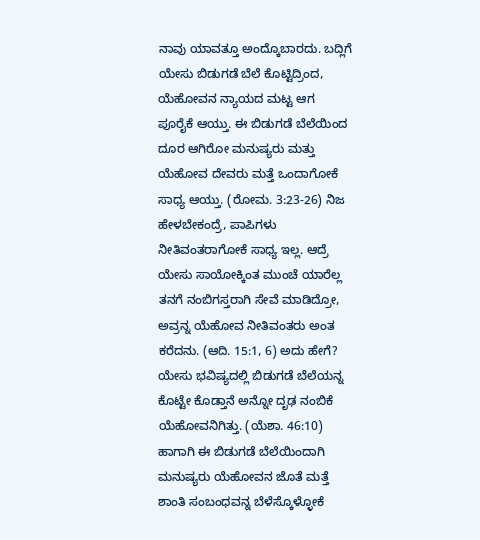ನಾವು ಯಾವತ್ತೂ ಅಂದ್ಕೊಬಾರದು. ಬದ್ಲಿಗೆ ಯೇಸು ಬಿಡುಗಡೆ ಬೆಲೆ ಕೊಟ್ಟಿದ್ರಿಂದ, ಯೆಹೋವನ ನ್ಯಾಯದ ಮಟ್ಟ ಆಗ ಪೂರೈಕೆ ಆಯ್ತು. ಈ ಬಿಡುಗಡೆ ಬೆಲೆಯಿಂದ ದೂರ ಆಗಿರೋ ಮನುಷ್ಯರು ಮತ್ತು ಯೆಹೋವ ದೇವರು ಮತ್ತೆ ಒಂದಾಗೋಕೆ ಸಾಧ್ಯ ಆಯ್ತು. (ರೋಮ. 3:23-26) ನಿಜ ಹೇಳಬೇಕಂದ್ರೆ, ಪಾಪಿಗಳು ನೀತಿವಂತರಾಗೋಕೆ ಸಾಧ್ಯ ಇಲ್ಲ. ಆದ್ರೆ ಯೇಸು ಸಾಯೋಕ್ಕಿಂತ ಮುಂಚೆ ಯಾರೆಲ್ಲ ತನಗೆ ನಂಬಿಗಸ್ತರಾಗಿ ಸೇವೆ ಮಾಡಿದ್ರೋ, ಅವ್ರನ್ನ ಯೆಹೋವ ನೀತಿವಂತರು ಅಂತ ಕರೆದನು. (ಆದಿ. 15:1, 6) ಅದು ಹೇಗೆ? ಯೇಸು ಭವಿಷ್ಯದಲ್ಲಿ ಬಿಡುಗಡೆ ಬೆಲೆಯನ್ನ ಕೊಟ್ಟೇ ಕೊಡ್ತಾನೆ ಅನ್ನೋ ದೃಢ ನಂಬಿಕೆ ಯೆಹೋವನಿಗಿತ್ತು. (ಯೆಶಾ. 46:10) ಹಾಗಾಗಿ ಈ ಬಿಡುಗಡೆ ಬೆಲೆಯಿಂದಾಗಿ ಮನುಷ್ಯರು ಯೆಹೋವನ ಜೊತೆ ಮತ್ತೆ ಶಾಂತಿ ಸಂಬಂಧವನ್ನ ಬೆಳೆಸ್ಕೊಳ್ಳೋಕೆ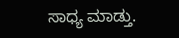ಸಾಧ್ಯ ಮಾಡ್ತು.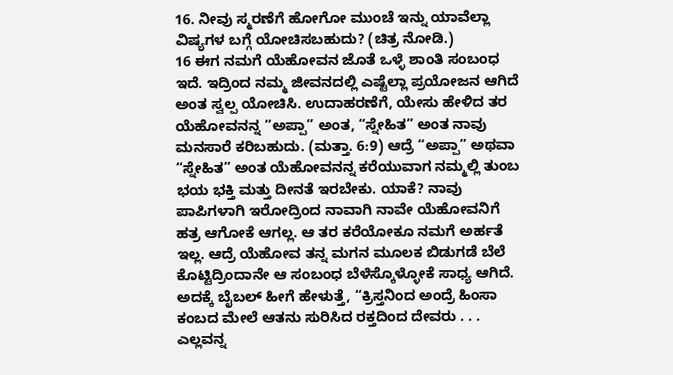16. ನೀವು ಸ್ಮರಣೆಗೆ ಹೋಗೋ ಮುಂಚೆ ಇನ್ನು ಯಾವೆಲ್ಲಾ ವಿಷ್ಯಗಳ ಬಗ್ಗೆ ಯೋಚಿಸಬಹುದು? (ಚಿತ್ರ ನೋಡಿ.)
16 ಈಗ ನಮಗೆ ಯೆಹೋವನ ಜೊತೆ ಒಳ್ಳೆ ಶಾಂತಿ ಸಂಬಂಧ ಇದೆ. ಇದ್ರಿಂದ ನಮ್ಮ ಜೀವನದಲ್ಲಿ ಎಷ್ಟೆಲ್ಲಾ ಪ್ರಯೋಜನ ಆಗಿದೆ ಅಂತ ಸ್ವಲ್ಪ ಯೋಚಿಸಿ. ಉದಾಹರಣೆಗೆ, ಯೇಸು ಹೇಳಿದ ತರ ಯೆಹೋವನನ್ನ “ಅಪ್ಪಾ” ಅಂತ, “ಸ್ನೇಹಿತ” ಅಂತ ನಾವು ಮನಸಾರೆ ಕರಿಬಹುದು. (ಮತ್ತಾ. 6:9) ಆದ್ರೆ “ಅಪ್ಪಾ” ಅಥವಾ “ಸ್ನೇಹಿತ” ಅಂತ ಯೆಹೋವನನ್ನ ಕರೆಯುವಾಗ ನಮ್ಮಲ್ಲಿ ತುಂಬ ಭಯ ಭಕ್ತಿ ಮತ್ತು ದೀನತೆ ಇರಬೇಕು. ಯಾಕೆ? ನಾವು ಪಾಪಿಗಳಾಗಿ ಇರೋದ್ರಿಂದ ನಾವಾಗಿ ನಾವೇ ಯೆಹೋವನಿಗೆ ಹತ್ರ ಆಗೋಕೆ ಆಗಲ್ಲ. ಆ ತರ ಕರೆಯೋಕೂ ನಮಗೆ ಅರ್ಹತೆ ಇಲ್ಲ. ಆದ್ರೆ ಯೆಹೋವ ತನ್ನ ಮಗನ ಮೂಲಕ ಬಿಡುಗಡೆ ಬೆಲೆ ಕೊಟ್ಟಿದ್ರಿಂದಾನೇ ಆ ಸಂಬಂಧ ಬೆಳೆಸ್ಕೊಳ್ಳೋಕೆ ಸಾಧ್ಯ ಆಗಿದೆ. ಅದಕ್ಕೆ ಬೈಬಲ್ ಹೀಗೆ ಹೇಳುತ್ತೆ, “ಕ್ರಿಸ್ತನಿಂದ ಅಂದ್ರೆ ಹಿಂಸಾ ಕಂಬದ ಮೇಲೆ ಆತನು ಸುರಿಸಿದ ರಕ್ತದಿಂದ ದೇವರು . . . ಎಲ್ಲವನ್ನ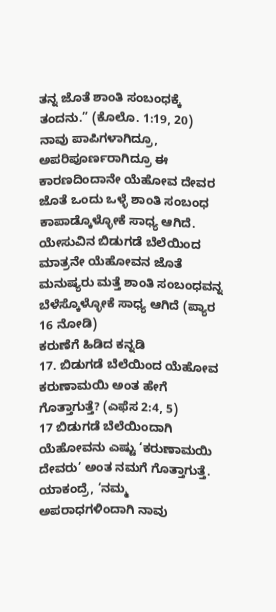ತನ್ನ ಜೊತೆ ಶಾಂತಿ ಸಂಬಂಧಕ್ಕೆ ತಂದನು.” (ಕೊಲೊ. 1:19, 20) ನಾವು ಪಾಪಿಗಳಾಗಿದ್ರೂ, ಅಪರಿಪೂರ್ಣರಾಗಿದ್ರೂ ಈ ಕಾರಣದಿಂದಾನೇ ಯೆಹೋವ ದೇವರ ಜೊತೆ ಒಂದು ಒಳ್ಳೆ ಶಾಂತಿ ಸಂಬಂಧ ಕಾಪಾಡ್ಕೊಳ್ಳೋಕೆ ಸಾಧ್ಯ ಆಗಿದೆ.
ಯೇಸುವಿನ ಬಿಡುಗಡೆ ಬೆಲೆಯಿಂದ ಮಾತ್ರನೇ ಯೆಹೋವನ ಜೊತೆ ಮನುಷ್ಯರು ಮತ್ತೆ ಶಾಂತಿ ಸಂಬಂಧವನ್ನ ಬೆಳೆಸ್ಕೊಳ್ಳೋಕೆ ಸಾಧ್ಯ ಆಗಿದೆ (ಪ್ಯಾರ 16 ನೋಡಿ)
ಕರುಣೆಗೆ ಹಿಡಿದ ಕನ್ನಡಿ
17. ಬಿಡುಗಡೆ ಬೆಲೆಯಿಂದ ಯೆಹೋವ ಕರುಣಾಮಯಿ ಅಂತ ಹೇಗೆ ಗೊತ್ತಾಗುತ್ತೆ? (ಎಫೆಸ 2:4, 5)
17 ಬಿಡುಗಡೆ ಬೆಲೆಯಿಂದಾಗಿ ಯೆಹೋವನು ಎಷ್ಟು ‘ಕರುಣಾಮಯಿ ದೇವರು’ ಅಂತ ನಮಗೆ ಗೊತ್ತಾಗುತ್ತೆ. ಯಾಕಂದ್ರೆ, ‘ನಮ್ಮ ಅಪರಾಧಗಳಿಂದಾಗಿ ನಾವು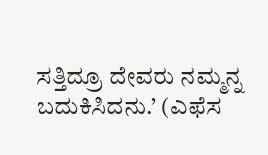ಸತ್ತಿದ್ರೂ ದೇವರು ನಮ್ಮನ್ನ ಬದುಕಿಸಿದನು.’ (ಎಫೆಸ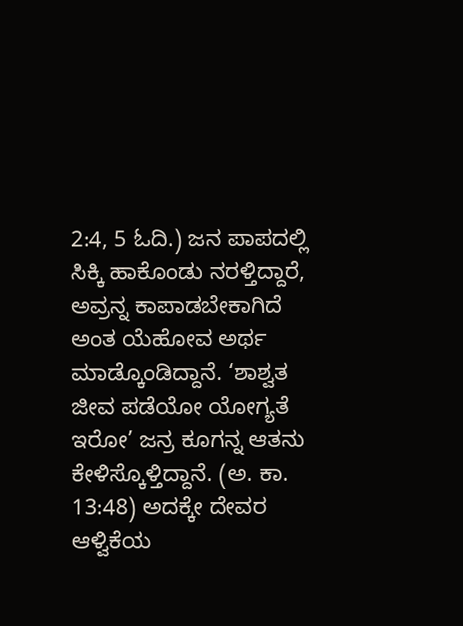2:4, 5 ಓದಿ.) ಜನ ಪಾಪದಲ್ಲಿ ಸಿಕ್ಕಿ ಹಾಕೊಂಡು ನರಳ್ತಿದ್ದಾರೆ, ಅವ್ರನ್ನ ಕಾಪಾಡಬೇಕಾಗಿದೆ ಅಂತ ಯೆಹೋವ ಅರ್ಥ ಮಾಡ್ಕೊಂಡಿದ್ದಾನೆ. ‘ಶಾಶ್ವತ ಜೀವ ಪಡೆಯೋ ಯೋಗ್ಯತೆ ಇರೋ’ ಜನ್ರ ಕೂಗನ್ನ ಆತನು ಕೇಳಿಸ್ಕೊಳ್ತಿದ್ದಾನೆ. (ಅ. ಕಾ. 13:48) ಅದಕ್ಕೇ ದೇವರ ಆಳ್ವಿಕೆಯ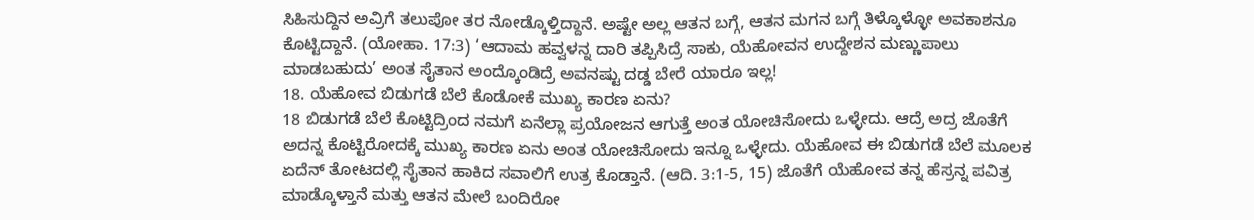ಸಿಹಿಸುದ್ದಿನ ಅವ್ರಿಗೆ ತಲುಪೋ ತರ ನೋಡ್ಕೊಳ್ತಿದ್ದಾನೆ. ಅಷ್ಟೇ ಅಲ್ಲ ಆತನ ಬಗ್ಗೆ, ಆತನ ಮಗನ ಬಗ್ಗೆ ತಿಳ್ಕೊಳ್ಳೋ ಅವಕಾಶನೂ ಕೊಟ್ಟಿದ್ದಾನೆ. (ಯೋಹಾ. 17:3) ‘ಆದಾಮ ಹವ್ವಳನ್ನ ದಾರಿ ತಪ್ಪಿಸಿದ್ರೆ ಸಾಕು, ಯೆಹೋವನ ಉದ್ದೇಶನ ಮಣ್ಣುಪಾಲು ಮಾಡಬಹುದು’ ಅಂತ ಸೈತಾನ ಅಂದ್ಕೊಂಡಿದ್ರೆ ಅವನಷ್ಟು ದಡ್ಡ ಬೇರೆ ಯಾರೂ ಇಲ್ಲ!
18. ಯೆಹೋವ ಬಿಡುಗಡೆ ಬೆಲೆ ಕೊಡೋಕೆ ಮುಖ್ಯ ಕಾರಣ ಏನು?
18 ಬಿಡುಗಡೆ ಬೆಲೆ ಕೊಟ್ಟಿದ್ರಿಂದ ನಮಗೆ ಏನೆಲ್ಲಾ ಪ್ರಯೋಜನ ಆಗುತ್ತೆ ಅಂತ ಯೋಚಿಸೋದು ಒಳ್ಳೇದು. ಆದ್ರೆ ಅದ್ರ ಜೊತೆಗೆ ಅದನ್ನ ಕೊಟ್ಟಿರೋದಕ್ಕೆ ಮುಖ್ಯ ಕಾರಣ ಏನು ಅಂತ ಯೋಚಿಸೋದು ಇನ್ನೂ ಒಳ್ಳೇದು. ಯೆಹೋವ ಈ ಬಿಡುಗಡೆ ಬೆಲೆ ಮೂಲಕ ಏದೆನ್ ತೋಟದಲ್ಲಿ ಸೈತಾನ ಹಾಕಿದ ಸವಾಲಿಗೆ ಉತ್ರ ಕೊಡ್ತಾನೆ. (ಆದಿ. 3:1-5, 15) ಜೊತೆಗೆ ಯೆಹೋವ ತನ್ನ ಹೆಸ್ರನ್ನ ಪವಿತ್ರ ಮಾಡ್ಕೊಳ್ತಾನೆ ಮತ್ತು ಆತನ ಮೇಲೆ ಬಂದಿರೋ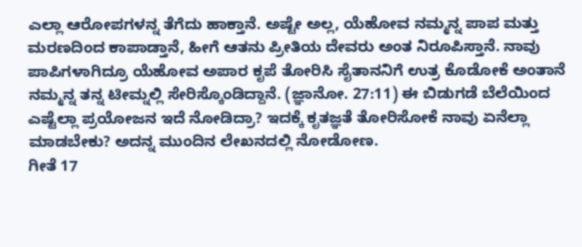ಎಲ್ಲಾ ಆರೋಪಗಳನ್ನ ತೆಗೆದು ಹಾಕ್ತಾನೆ. ಅಷ್ಟೇ ಅಲ್ಲ, ಯೆಹೋವ ನಮ್ಮನ್ನ ಪಾಪ ಮತ್ತು ಮರಣದಿಂದ ಕಾಪಾಡ್ತಾನೆ, ಹೀಗೆ ಆತನು ಪ್ರೀತಿಯ ದೇವರು ಅಂತ ನಿರೂಪಿಸ್ತಾನೆ. ನಾವು ಪಾಪಿಗಳಾಗಿದ್ರೂ ಯೆಹೋವ ಅಪಾರ ಕೃಪೆ ತೋರಿಸಿ ಸೈತಾನನಿಗೆ ಉತ್ರ ಕೊಡೋಕೆ ಅಂತಾನೆ ನಮ್ಮನ್ನ ತನ್ನ ಟೀಮ್ನಲ್ಲಿ ಸೇರಿಸ್ಕೊಂಡಿದ್ದಾನೆ. (ಜ್ಞಾನೋ. 27:11) ಈ ಬಿಡುಗಡೆ ಬೆಲೆಯಿಂದ ಎಷ್ಟೆಲ್ಲಾ ಪ್ರಯೋಜನ ಇದೆ ನೋಡಿದ್ರಾ? ಇದಕ್ಕೆ ಕೃತಜ್ಞತೆ ತೋರಿಸೋಕೆ ನಾವು ಏನೆಲ್ಲಾ ಮಾಡಬೇಕು? ಅದನ್ನ ಮುಂದಿನ ಲೇಖನದಲ್ಲಿ ನೋಡೋಣ.
ಗೀತೆ 17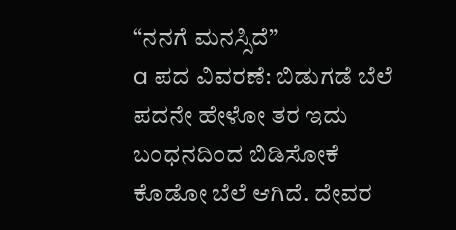“ನನಗೆ ಮನಸ್ಸಿದೆ”
a ಪದ ವಿವರಣೆ: ಬಿಡುಗಡೆ ಬೆಲೆ ಪದನೇ ಹೇಳೋ ತರ ಇದು ಬಂಧನದಿಂದ ಬಿಡಿಸೋಕೆ ಕೊಡೋ ಬೆಲೆ ಆಗಿದೆ. ದೇವರ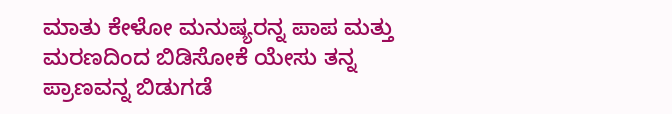ಮಾತು ಕೇಳೋ ಮನುಷ್ಯರನ್ನ ಪಾಪ ಮತ್ತು ಮರಣದಿಂದ ಬಿಡಿಸೋಕೆ ಯೇಸು ತನ್ನ ಪ್ರಾಣವನ್ನ ಬಿಡುಗಡೆ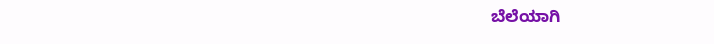ಬೆಲೆಯಾಗಿ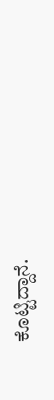ಕೊಟ್ಟಿದ್ದಾನೆ.